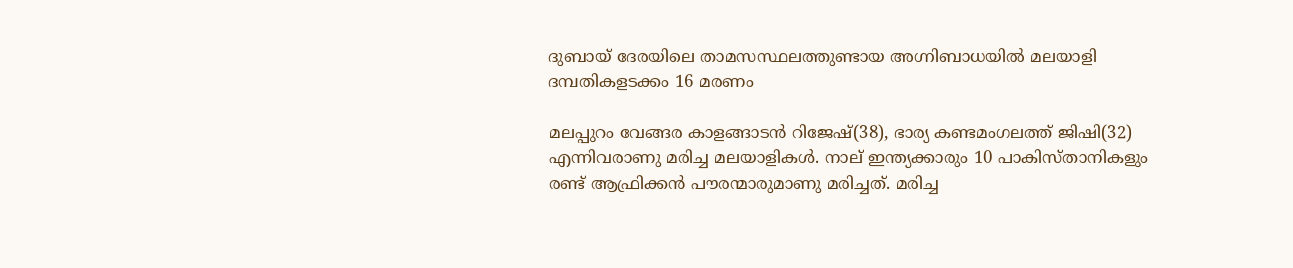ദുബായ് ദേരയിലെ താമസസ്ഥലത്തുണ്ടായ അഗ്നിബാധയില്‍ മലയാളി ദമ്പതികളടക്കം 16 മരണം

മലപ്പുറം വേങ്ങര കാളങ്ങാടന്‍ റിജേഷ്(38), ഭാര്യ കണ്ടമംഗലത്ത് ജിഷി(32) എന്നിവരാണു മരിച്ച മലയാളികള്‍. നാല് ഇന്ത്യക്കാരും 10 പാകിസ്താനികളും രണ്ട് ആഫ്രിക്കന്‍ പൗരന്മാരുമാണു മരിച്ചത്. മരിച്ച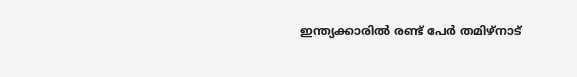ഇന്ത്യക്കാരില്‍ രണ്ട് പേര്‍ തമിഴ്‌നാട്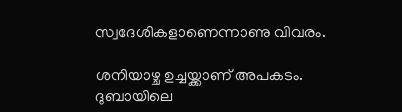സ്വദേശികളാണെന്നാണു വിവരം.

ശനിയാഴ്ച ഉച്ചയ്ക്കാണ് അപകടം. ദുബായിലെ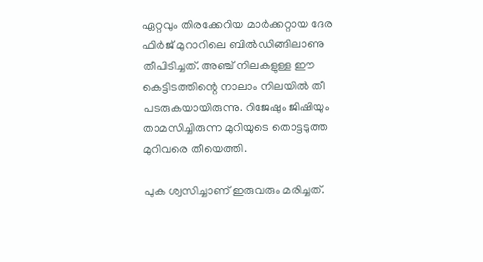ഏറ്റവും തിരക്കേറിയ മാര്‍ക്കറ്റായ ദേര ഫിര്‍ജ് മുറാറിലെ ബില്‍ഡിങ്ങിലാണു തീപിടിച്ചത്. അഞ്ച് നിലകളുള്ള ഈ കെട്ടിടത്തിന്റെ നാലാം നിലയില്‍ തീ പടരുകയായിരുന്നു. റിജേഷും ജിഷിയും താമസിച്ചിരുന്ന മുറിയുടെ തൊട്ടടുത്ത മുറിവരെ തീയെത്തി.

പുക ശ്വസിച്ചാണ് ഇരുവരും മരിച്ചത്.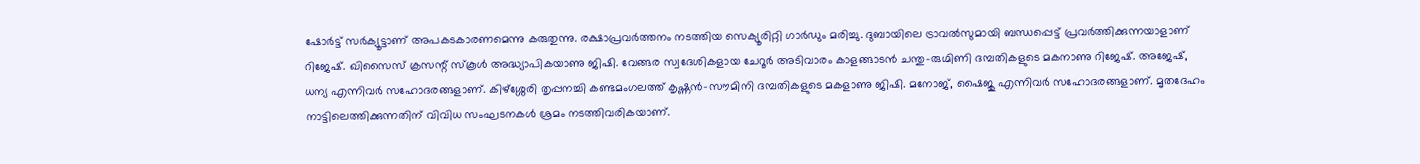ഷോര്‍ട്ട് സര്‍ക്യൂട്ടാണ് അപകടകാരണമെന്നു കരുതുന്നു. രക്ഷാപ്രവര്‍ത്തനം നടത്തിയ സെക്യൂരിറ്റി ഗാര്‍ഡും മരിച്ചു. ദുബായിലെ ട്രാവല്‍സുമായി ബന്ധപ്പെട്ട് പ്രവര്‍ത്തിക്കുന്നയാളാണ് റിജേഷ്. ഖിസൈസ് ക്രസന്റ് സ്‌കൂള്‍ അദ്ധ്യാപികയാണു ജിഷി. വേങ്ങര സ്വദേശികളായ ചേറൂര്‍ അടിവാരം കാളങ്ങാടന്‍ ചന്തു-രുഗ്മിണി ദമ്പതികളുടെ മകനാണു റിജേഷ്. അജേഷ്, ധന്യ എന്നിവര്‍ സഹോദരങ്ങളാണ്. കിഴ്‌ശ്ശേരി തൃപ്പനച്ചി കണ്ടമംഗലത്ത് കൃഷ്ണന്‍-സൗമിനി ദമ്പതികളുടെ മകളാണു ജിഷി. മനോജ്, ഷൈജു എന്നിവര്‍ സഹോദരങ്ങളാണ്. മൃതദേഹം നാട്ടിലെത്തിക്കുന്നതിന് വിവിധ സംഘടനകള്‍ ശ്രമം നടത്തിവരികയാണ്.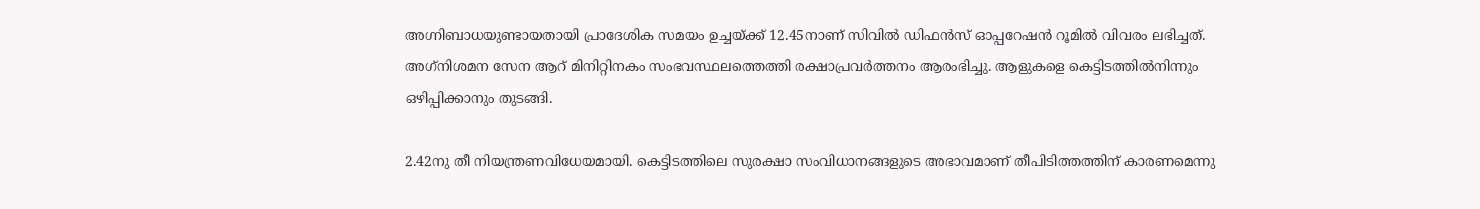അഗ്നിബാധയുണ്ടായതായി പ്രാദേശിക സമയം ഉച്ചയ്ക്ക് 12.45നാണ് സിവില്‍ ഡിഫന്‍സ് ഓപ്പറേഷന്‍ റൂമില്‍ വിവരം ലഭിച്ചത്. അഗ്‌നിശമന സേന ആറ് മിനിറ്റിനകം സംഭവസ്ഥലത്തെത്തി രക്ഷാപ്രവര്‍ത്തനം ആരംഭിച്ചു. ആളുകളെ കെട്ടിടത്തില്‍നിന്നും ഒഴിപ്പിക്കാനും തുടങ്ങി.

2.42നു തീ നിയന്ത്രണവിധേയമായി. കെട്ടിടത്തിലെ സുരക്ഷാ സംവിധാനങ്ങളുടെ അഭാവമാണ് തീപിടിത്തത്തിന് കാരണമെന്നു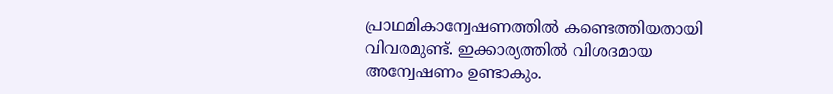പ്രാഥമികാന്വേഷണത്തില്‍ കണ്ടെത്തിയതായി വിവരമുണ്ട്. ഇക്കാര്യത്തില്‍ വിശദമായ അന്വേഷണം ഉണ്ടാകും.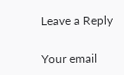Leave a Reply

Your email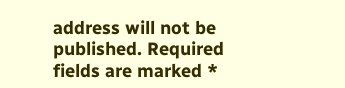address will not be published. Required fields are marked *